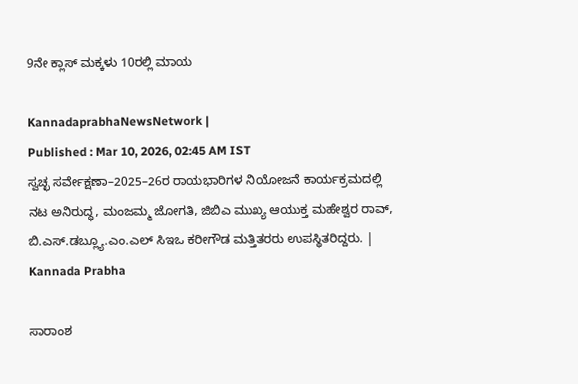9ನೇ ಕ್ಲಾಸ್‌ ಮಕ್ಕಳು 10ರಲ್ಲಿ ಮಾಯ

KannadaprabhaNewsNetwork |
Published : Mar 10, 2026, 02:45 AM IST
ಸ್ವಚ್ಛ ಸರ್ವೇಕ್ಷಣಾ–2025–26ರ ರಾಯಭಾರಿಗಳ ನಿಯೋಜನೆ ಕಾರ್ಯಕ್ರಮದಲ್ಲಿ ನಟ ಅನಿರುದ್ಧ, ಮಂಜಮ್ಮ ಜೋಗತಿ, ಜಿಬಿಎ ಮುಖ್ಯ ಆಯುಕ್ತ ಮಹೇಶ್ವರ ರಾವ್, ಬಿ.ಎಸ್.ಡಬ್ಲ್ಯೂ.ಎಂ.ಎಲ್ ಸಿಇಒ ಕರೀಗೌಡ ಮತ್ತಿತರರು ಉಪಸ್ಥಿತರಿದ್ದರು. | Kannada Prabha

ಸಾರಾಂಶ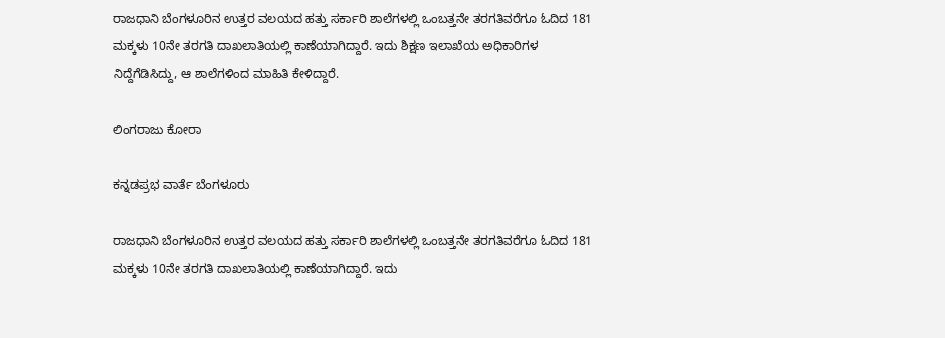ರಾಜಧಾನಿ ಬೆಂಗಳೂರಿನ ಉತ್ತರ ವಲಯದ ಹತ್ತು ಸರ್ಕಾರಿ ಶಾಲೆಗಳಲ್ಲಿ ಒಂಬತ್ತನೇ ತರಗತಿವರೆಗೂ ಓದಿದ 181 ಮಕ್ಕಳು 10ನೇ ತರಗತಿ ದಾಖಲಾತಿಯಲ್ಲಿ ಕಾಣೆಯಾಗಿದ್ದಾರೆ. ಇದು ಶಿಕ್ಷಣ ಇಲಾಖೆಯ ಅಧಿಕಾರಿಗಳ ನಿದ್ದೆಗೆಡಿಸಿದ್ದು, ಆ ಶಾಲೆಗಳಿಂದ ಮಾಹಿತಿ ಕೇಳಿದ್ದಾರೆ.

ಲಿಂಗರಾಜು ಕೋರಾ

ಕನ್ನಡಪ್ರಭ ವಾರ್ತೆ ಬೆಂಗಳೂರು

ರಾಜಧಾನಿ ಬೆಂಗಳೂರಿನ ಉತ್ತರ ವಲಯದ ಹತ್ತು ಸರ್ಕಾರಿ ಶಾಲೆಗಳಲ್ಲಿ ಒಂಬತ್ತನೇ ತರಗತಿವರೆಗೂ ಓದಿದ 181 ಮಕ್ಕಳು 10ನೇ ತರಗತಿ ದಾಖಲಾತಿಯಲ್ಲಿ ಕಾಣೆಯಾಗಿದ್ದಾರೆ. ಇದು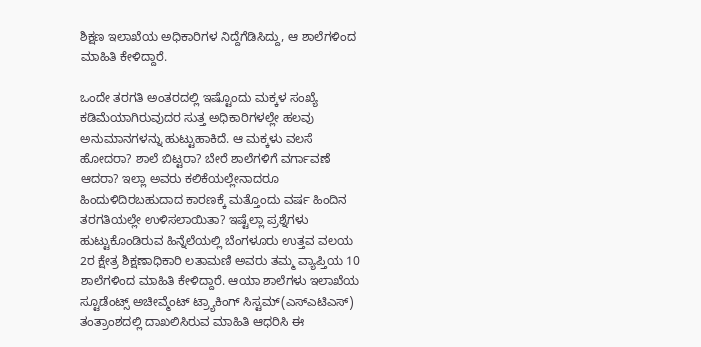ಶಿಕ್ಷಣ ಇಲಾಖೆಯ ಅಧಿಕಾರಿಗಳ ನಿದ್ದೆಗೆಡಿಸಿದ್ದು, ಆ ಶಾಲೆಗಳಿಂದ ಮಾಹಿತಿ ಕೇಳಿದ್ದಾರೆ.

ಒಂದೇ ತರಗತಿ ಅಂತರದಲ್ಲಿ ಇಷ್ಟೊಂದು ಮಕ್ಕಳ ಸಂಖ್ಯೆ ಕಡಿಮೆಯಾಗಿರುವುದರ ಸುತ್ತ ಅಧಿಕಾರಿಗಳಲ್ಲೇ ಹಲವು ಅನುಮಾನಗಳನ್ನು ಹುಟ್ಟುಹಾಕಿದೆ. ಆ ಮಕ್ಕಳು ವಲಸೆ ಹೋದರಾ? ಶಾಲೆ ಬಿಟ್ಟರಾ? ಬೇರೆ ಶಾಲೆಗಳಿಗೆ ವರ್ಗಾವಣೆ ಆದರಾ? ಇಲ್ಲಾ ಅವರು ಕಲಿಕೆಯಲ್ಲೇನಾದರೂ ಹಿಂದುಳಿದಿರಬಹುದಾದ ಕಾರಣಕ್ಕೆ ಮತ್ತೊಂದು ವರ್ಷ ಹಿಂದಿನ ತರಗತಿಯಲ್ಲೇ ಉಳಿಸಲಾಯಿತಾ? ಇಷ್ಟೆಲ್ಲಾ ಪ್ರಶ್ನೆಗಳು ಹುಟ್ಟುಕೊಂಡಿರುವ ಹಿನ್ನೆಲೆಯಲ್ಲಿ ಬೆಂಗಳೂರು ಉತ್ತವ ವಲಯ 2ರ ಕ್ಷೇತ್ರ ಶಿಕ್ಷಣಾಧಿಕಾರಿ ಲತಾಮಣಿ ಅವರು ತಮ್ಮ ವ್ಯಾಪ್ತಿಯ 10 ಶಾಲೆಗಳಿಂದ ಮಾಹಿತಿ ಕೇಳಿದ್ದಾರೆ. ಆಯಾ ಶಾಲೆಗಳು ಇಲಾಖೆಯ ಸ್ಟೂಡೆಂಟ್ಸ್‌ ಅಚೀವ್ಮೆಂಟ್‌ ಟ್ರ್ಯಾಕಿಂಗ್‌ ಸಿಸ್ಟಮ್‌(ಎಸ್‌ಎಟಿಎಸ್‌) ತಂತ್ರಾಂಶದಲ್ಲಿ ದಾಖಲಿಸಿರುವ ಮಾಹಿತಿ ಆಧರಿಸಿ ಈ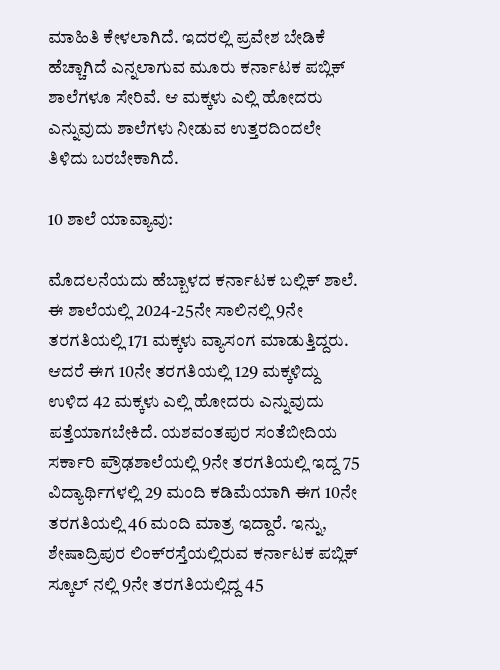ಮಾಹಿತಿ ಕೇಳಲಾಗಿದೆ. ಇದರಲ್ಲಿ ಪ್ರವೇಶ ಬೇಡಿಕೆ ಹೆಚ್ಚಾಗಿದೆ ಎನ್ನಲಾಗುವ ಮೂರು ಕರ್ನಾಟಕ ಪಬ್ಲಿಕ್‌ ಶಾಲೆಗಳೂ ಸೇರಿವೆ. ಆ ಮಕ್ಕಳು ಎಲ್ಲಿ ಹೋದರು ಎನ್ನುವುದು ಶಾಲೆಗಳು ನೀಡುವ ಉತ್ತರದಿಂದಲೇ ತಿಳಿದು ಬರಬೇಕಾಗಿದೆ.

10 ಶಾಲೆ ಯಾವ್ಯಾವು:

ಮೊದಲನೆಯದು ಹೆಬ್ಬಾಳದ ಕರ್ನಾಟಕ ಬಲ್ಲಿಕ್‌ ಶಾಲೆ. ಈ ಶಾಲೆಯಲ್ಲಿ 2024-25ನೇ ಸಾಲಿನಲ್ಲಿ 9ನೇ ತರಗತಿಯಲ್ಲಿ 171 ಮಕ್ಕಳು ವ್ಯಾಸಂಗ ಮಾಡುತ್ತಿದ್ದರು. ಆದರೆ ಈಗ 10ನೇ ತರಗತಿಯಲ್ಲಿ 129 ಮಕ್ಕಳಿದ್ದು ಉಳಿದ 42 ಮಕ್ಕಳು ಎಲ್ಲಿ ಹೋದರು ಎನ್ನುವುದು ಪತ್ತೆಯಾಗಬೇಕಿದೆ. ಯಶವಂತಪುರ ಸಂತೆಬೀದಿಯ ಸರ್ಕಾರಿ ಪ್ರೌಢಶಾಲೆಯಲ್ಲಿ 9ನೇ ತರಗತಿಯಲ್ಲಿ ಇದ್ದ 75 ವಿದ್ಯಾರ್ಥಿಗಳಲ್ಲಿ 29 ಮಂದಿ ಕಡಿಮೆಯಾಗಿ ಈಗ 10ನೇ ತರಗತಿಯಲ್ಲಿ 46 ಮಂದಿ ಮಾತ್ರ ಇದ್ದಾರೆ. ಇನ್ನು, ಶೇಷಾದ್ರಿಪುರ ಲಿಂಕ್‌ರಸ್ತೆಯಲ್ಲಿರುವ ಕರ್ನಾಟಕ ಪಬ್ಲಿಕ್ ಸ್ಕೂಲ್‌ ನಲ್ಲಿ 9ನೇ ತರಗತಿಯಲ್ಲಿದ್ದ 45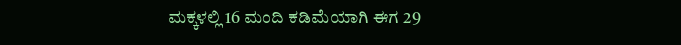ಮಕ್ಕಳಲ್ಲಿ 16 ಮಂದಿ ಕಡಿಮೆಯಾಗಿ ಈಗ 29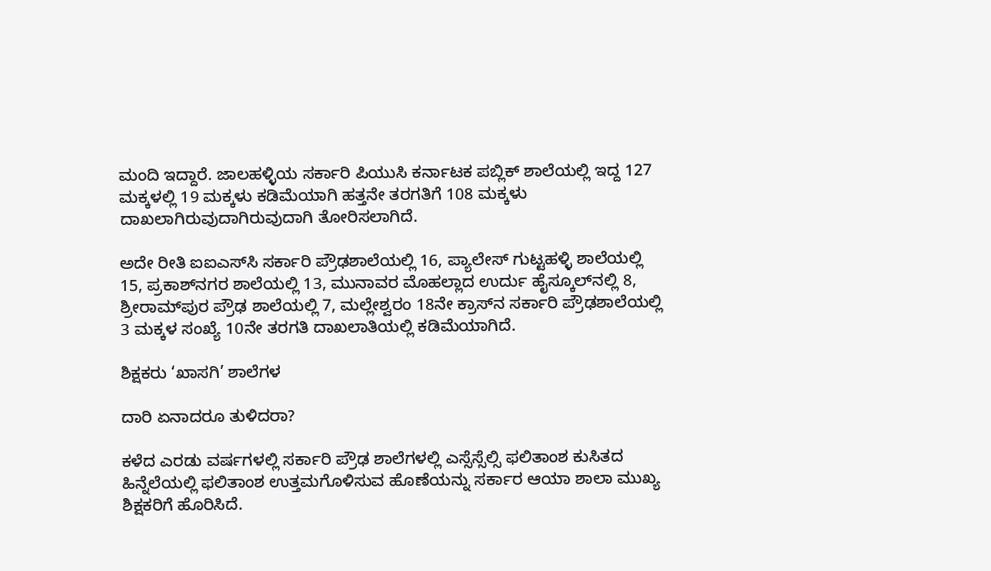ಮಂದಿ ಇದ್ದಾರೆ. ಜಾಲಹಳ್ಳಿಯ ಸರ್ಕಾರಿ ಪಿಯುಸಿ ಕರ್ನಾಟಕ ಪಬ್ಲಿಕ್‌ ಶಾಲೆಯಲ್ಲಿ ಇದ್ದ 127 ಮಕ್ಕಳಲ್ಲಿ 19 ಮಕ್ಕಳು ಕಡಿಮೆಯಾಗಿ ಹತ್ತನೇ ತರಗತಿಗೆ 108 ಮಕ್ಕಳು ದಾಖಲಾಗಿರುವುದಾಗಿರುವುದಾಗಿ ತೋರಿಸಲಾಗಿದೆ.

ಅದೇ ರೀತಿ ಐಐಎಸ್‌ಸಿ ಸರ್ಕಾರಿ ಪ್ರೌಢಶಾಲೆಯಲ್ಲಿ 16, ಪ್ಯಾಲೇಸ್‌ ಗುಟ್ಟಹಳ್ಳಿ ಶಾಲೆಯಲ್ಲಿ 15, ಪ್ರಕಾಶ್‌ನಗರ ಶಾಲೆಯಲ್ಲಿ 13, ಮುನಾವರ ಮೊಹಲ್ಲಾದ ಉರ್ದು ಹೈಸ್ಕೂಲ್‌ನಲ್ಲಿ 8, ಶ್ರೀರಾಮ್‌ಪುರ ಪ್ರೌಢ ಶಾಲೆಯಲ್ಲಿ 7, ಮಲ್ಲೇಶ್ವರಂ 18ನೇ ಕ್ರಾಸ್‌ನ ಸರ್ಕಾರಿ ಪ್ರೌಢಶಾಲೆಯಲ್ಲಿ 3 ಮಕ್ಕಳ ಸಂಖ್ಯೆ 10ನೇ ತರಗತಿ ದಾಖಲಾತಿಯಲ್ಲಿ ಕಡಿಮೆಯಾಗಿದೆ.

ಶಿಕ್ಷಕರು ‘ಖಾಸಗಿ’ ಶಾಲೆಗಳ

ದಾರಿ ಏನಾದರೂ ತುಳಿದರಾ?

ಕಳೆದ ಎರಡು ವರ್ಷಗಳಲ್ಲಿ ಸರ್ಕಾರಿ ಪ್ರೌಢ ಶಾಲೆಗಳಲ್ಲಿ ಎಸ್ಸೆಸ್ಸೆಲ್ಸಿ ಫಲಿತಾಂಶ ಕುಸಿತದ ಹಿನ್ನೆಲೆಯಲ್ಲಿ ಫಲಿತಾಂಶ ಉತ್ತಮಗೊಳಿಸುವ ಹೊಣೆಯನ್ನು ಸರ್ಕಾರ ಆಯಾ ಶಾಲಾ ಮುಖ್ಯ ಶಿಕ್ಷಕರಿಗೆ ಹೊರಿಸಿದೆ.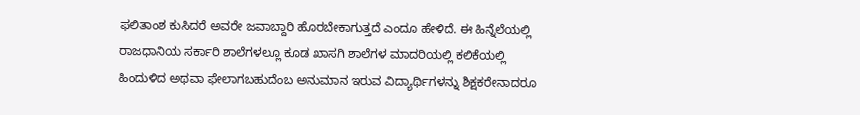ಫಲಿತಾಂಶ ಕುಸಿದರೆ ಅವರೇ ಜವಾಬ್ದಾರಿ ಹೊರಬೇಕಾಗುತ್ತದೆ ಎಂದೂ ಹೇಳಿದೆ. ಈ ಹಿನ್ನೆಲೆಯಲ್ಲಿ ರಾಜಧಾನಿಯ ಸರ್ಕಾರಿ ಶಾಲೆಗಳಲ್ಲೂ ಕೂಡ ಖಾಸಗಿ ಶಾಲೆಗಳ ಮಾದರಿಯಲ್ಲಿ ಕಲಿಕೆಯಲ್ಲಿ ಹಿಂದುಳಿದ ಅಥವಾ ಫೇಲಾಗಬಹುದೆಂಬ ಅನುಮಾನ ಇರುವ ವಿದ್ಯಾರ್ಥಿಗಳನ್ನು ಶಿಕ್ಷಕರೇನಾದರೂ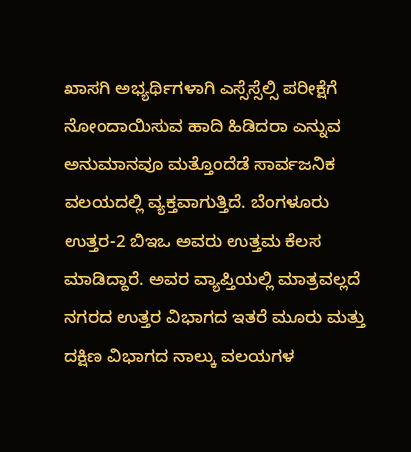ಖಾಸಗಿ ಅಭ್ಯರ್ಥಿಗಳಾಗಿ ಎಸ್ಸೆಸ್ಸೆಲ್ಸಿ ಪರೀಕ್ಷೆಗೆ ನೋಂದಾಯಿಸುವ ಹಾದಿ ಹಿಡಿದರಾ ಎನ್ನುವ ಅನುಮಾನವೂ ಮತ್ತೊಂದೆಡೆ ಸಾರ್ವಜನಿಕ ವಲಯದಲ್ಲಿ ವ್ಯಕ್ತವಾಗುತ್ತಿದೆ. ಬೆಂಗಳೂರು ಉತ್ತರ-2 ಬಿಇಒ ಅವರು ಉತ್ತಮ ಕೆಲಸ ಮಾಡಿದ್ದಾರೆ. ಅವರ ವ್ಯಾಪ್ತಿಯಲ್ಲಿ ಮಾತ್ರವಲ್ಲದೆ ನಗರದ ಉತ್ತರ ವಿಭಾಗದ ಇತರೆ ಮೂರು ಮತ್ತು ದಕ್ಷಿಣ ವಿಭಾಗದ ನಾಲ್ಕು ವಲಯಗಳ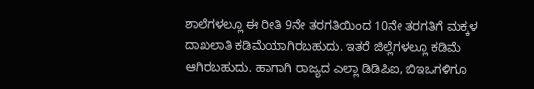ಶಾಲೆಗಳಲ್ಲೂ ಈ ರೀತಿ 9ನೇ ತರಗತಿಯಿಂದ 10ನೇ ತರಗತಿಗೆ ಮಕ್ಕಳ ದಾಖಲಾತಿ ಕಡಿಮೆಯಾಗಿರಬಹುದು. ಇತರೆ ಜಿಲ್ಲೆಗಳಲ್ಲೂ ಕಡಿಮೆ ಆಗಿರಬಹುದು. ಹಾಗಾಗಿ ರಾಜ್ಯದ ಎಲ್ಲಾ ಡಿಡಿಪಿಐ, ಬಿಇಒಗಳಿಗೂ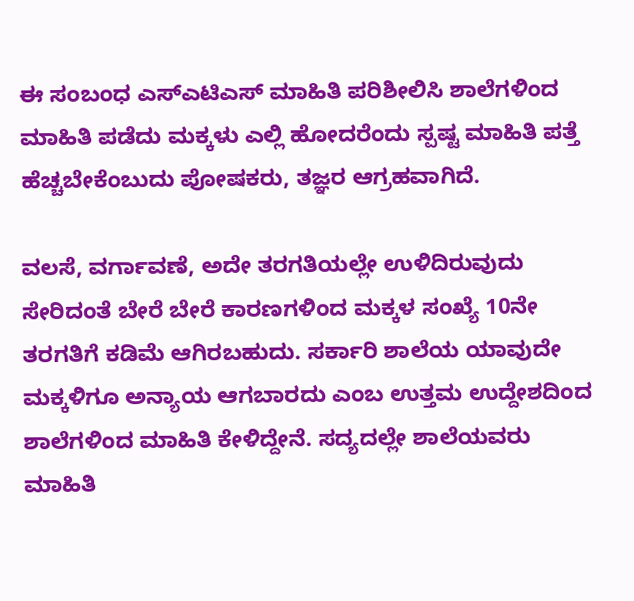ಈ ಸಂಬಂಧ ಎಸ್‌ಎಟಿಎಸ್‌ ಮಾಹಿತಿ ಪರಿಶೀಲಿಸಿ ಶಾಲೆಗಳಿಂದ ಮಾಹಿತಿ ಪಡೆದು ಮಕ್ಕಳು ಎಲ್ಲಿ ಹೋದರೆಂದು ಸ್ಪಷ್ಟ ಮಾಹಿತಿ ಪತ್ತೆ ಹೆಚ್ಚಬೇಕೆಂಬುದು ಪೋಷಕರು, ತಜ್ಞರ ಆಗ್ರಹವಾಗಿದೆ.

ವಲಸೆ, ವರ್ಗಾವಣೆ, ಅದೇ ತರಗತಿಯಲ್ಲೇ ಉಳಿದಿರುವುದು ಸೇರಿದಂತೆ ಬೇರೆ ಬೇರೆ ಕಾರಣಗಳಿಂದ ಮಕ್ಕಳ ಸಂಖ್ಯೆ 10ನೇ ತರಗತಿಗೆ ಕಡಿಮೆ ಆಗಿರಬಹುದು. ಸರ್ಕಾರಿ ಶಾಲೆಯ ಯಾವುದೇ ಮಕ್ಕಳಿಗೂ ಅನ್ಯಾಯ ಆಗಬಾರದು ಎಂಬ ಉತ್ತಮ ಉದ್ದೇಶದಿಂದ ಶಾಲೆಗಳಿಂದ ಮಾಹಿತಿ ಕೇಳಿದ್ದೇನೆ. ಸದ್ಯದಲ್ಲೇ ಶಾಲೆಯವರು ಮಾಹಿತಿ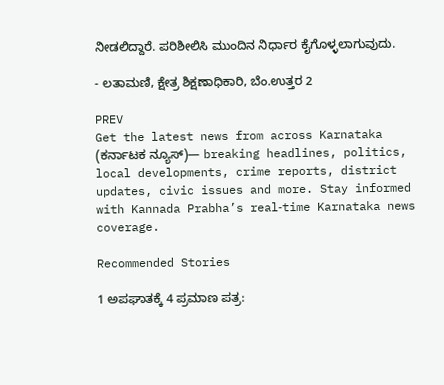ನೀಡಲಿದ್ದಾರೆ. ಪರಿಶೀಲಿಸಿ ಮುಂದಿನ ನಿರ್ಧಾರ ಕೈಗೊಳ್ಳಲಾಗುವುದು.

- ಲತಾಮಣಿ, ಕ್ಷೇತ್ರ ಶಿಕ್ಷಣಾಧಿಕಾರಿ, ಬೆಂ.ಉತ್ತರ 2

PREV
Get the latest news from across Karnataka (ಕರ್ನಾಟಕ ನ್ಯೂಸ್)— breaking headlines, politics, local developments, crime reports, district updates, civic issues and more. Stay informed with Kannada Prabha’s real‑time Karnataka news coverage.

Recommended Stories

1 ಅಪಘಾತಕ್ಕೆ 4 ಪ್ರಮಾಣ ಪತ್ರ: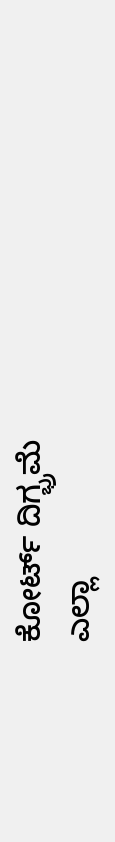ಕೋರ್ಟ್‌ ದಿಗ್ಭ್ರಮೆ
ಎಲ್ಲಾ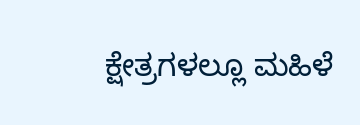ಕ್ಷೇತ್ರಗಳಲ್ಲೂ ಮಹಿಳೆ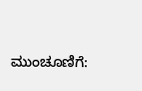ಮುಂಚೂಣಿಗೆ: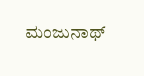ಮಂಜುನಾಥ್